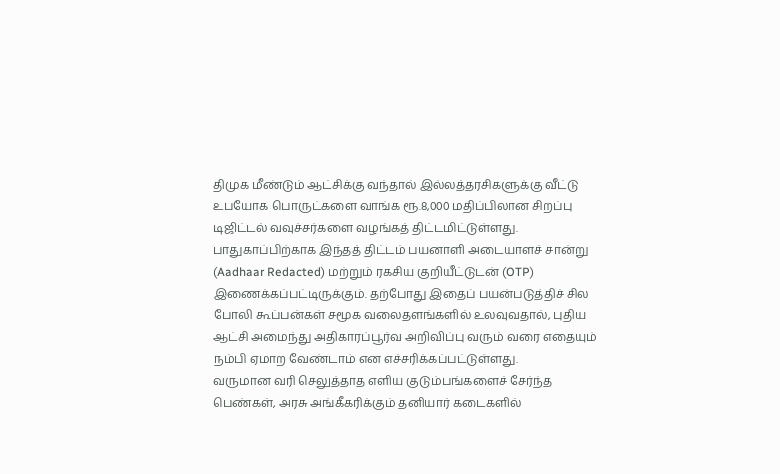திமுக மீண்டும் ஆட்சிக்கு வந்தால் இல்லத்தரசிகளுக்கு வீட்டு உபயோக பொருட்களை வாங்க ரூ.8,000 மதிப்பிலான சிறப்பு டிஜிட்டல் வவுச்சர்களை வழங்கத் திட்டமிட்டுள்ளது. பாதுகாப்பிற்காக இந்தத் திட்டம் பயனாளி அடையாளச் சான்று (Aadhaar Redacted) மற்றும் ரகசிய குறியீட்டுடன் (OTP) இணைக்கப்பட்டிருக்கும். தற்போது இதைப் பயன்படுத்திச் சில போலி கூப்பன்கள் சமூக வலைதளங்களில் உலவுவதால், புதிய ஆட்சி அமைந்து அதிகாரப்பூர்வ அறிவிப்பு வரும் வரை எதையும் நம்பி ஏமாற வேண்டாம் என எச்சரிக்கப்பட்டுள்ளது.
வருமான வரி செலுத்தாத எளிய குடும்பங்களைச் சேர்ந்த பெண்கள், அரசு அங்கீகரிக்கும் தனியார் கடைகளில்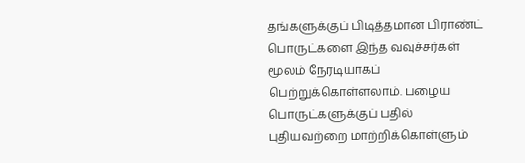தங்களுக்குப் பிடித்தமான பிராண்ட் பொருட்களை இந்த வவுச்சர்கள் மூலம் நேரடியாகப் பெற்றுக்கொள்ளலாம். பழைய பொருட்களுக்குப் பதில் புதியவற்றை மாற்றிக்கொள்ளும்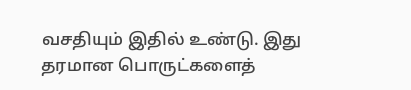வசதியும் இதில் உண்டு. இது தரமான பொருட்களைத்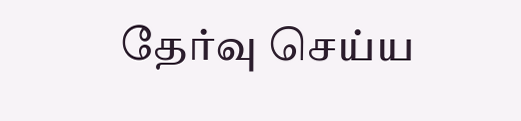தேர்வு செய்ய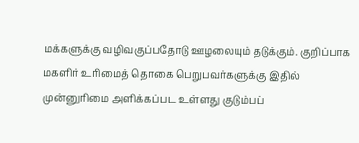மக்களுக்கு வழிவகுப்பதோடு ஊழலையும் தடுக்கும். குறிப்பாக மகளிர் உரிமைத் தொகை பெறுபவர்களுக்கு இதில் முன்னுரிமை அளிக்கப்பட உள்ளது குடும்பப்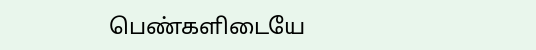பெண்களிடையே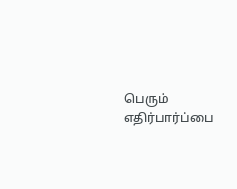பெரும் எதிர்பார்ப்பை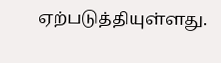ஏற்படுத்தியுள்ளது.